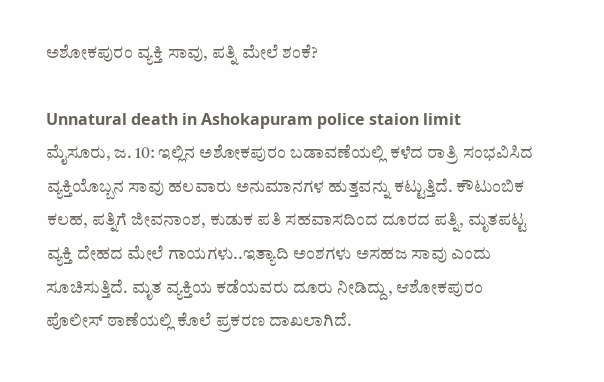ಅಶೋಕಪುರಂ ವ್ಯಕ್ತಿ ಸಾವು, ಪತ್ನಿ ಮೇಲೆ ಶಂಕೆ?

Unnatural death in Ashokapuram police staion limit
ಮೈಸೂರು, ಜ. 10: ಇಲ್ಲಿನ ಅಶೋಕಪುರಂ ಬಡಾವಣೆಯಲ್ಲಿ ಕಳೆದ ರಾತ್ರಿ ಸಂಭವಿಸಿದ ವ್ಯಕ್ತಿಯೊಬ್ಬನ ಸಾವು ಹಲವಾರು ಅನುಮಾನಗಳ ಹುತ್ತವನ್ನು ಕಟ್ಟುತ್ತಿದೆ. ಕೌಟುಂಬಿಕ ಕಲಹ, ಪತ್ನಿಗೆ ಜೀವನಾಂಶ, ಕುಡುಕ ಪತಿ ಸಹವಾಸದಿಂದ ದೂರದ ಪತ್ನಿ, ಮೃತಪಟ್ಟ ವ್ಯಕ್ತಿ ದೇಹದ ಮೇಲೆ ಗಾಯಗಳು..ಇತ್ಯಾದಿ ಅಂಶಗಳು ಅಸಹಜ ಸಾವು ಎಂದು ಸೂಚಿಸುತ್ತಿದೆ. ಮೃತ ವ್ಯಕ್ತಿಯ ಕಡೆಯವರು ದೂರು ನೀಡಿದ್ದು, ಆಶೋಕಪುರಂ ಪೊಲೀಸ್ ಠಾಣೆಯಲ್ಲಿ ಕೊಲೆ ಪ್ರಕರಣ ದಾಖಲಾಗಿದೆ.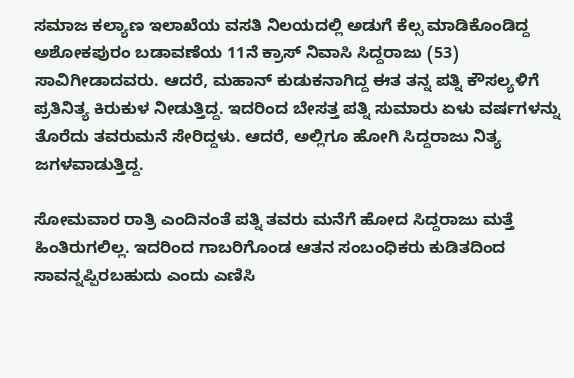ಸಮಾಜ ಕಲ್ಯಾಣ ಇಲಾಖೆಯ ವಸತಿ ನಿಲಯದಲ್ಲಿ ಅಡುಗೆ ಕೆಲ್ಸ ಮಾಡಿಕೊಂಡಿದ್ದ ಅಶೋಕಪುರಂ ಬಡಾವಣೆಯ 11ನೆ ಕ್ರಾಸ್ ನಿವಾಸಿ ಸಿದ್ದರಾಜು (53) ಸಾವಿಗೀಡಾದವರು. ಆದರೆ, ಮಹಾನ್ ಕುಡುಕನಾಗಿದ್ದ ಈತ ತನ್ನ ಪತ್ನಿ ಕೌಸಲ್ಯಳಿಗೆ ಪ್ರತಿನಿತ್ಯ ಕಿರುಕುಳ ನೀಡುತ್ತಿದ್ದ. ಇದರಿಂದ ಬೇಸತ್ತ ಪತ್ನಿ ಸುಮಾರು ಏಳು ವರ್ಷಗಳನ್ನು ತೊರೆದು ತವರುಮನೆ ಸೇರಿದ್ದಳು. ಆದರೆ, ಅಲ್ಲಿಗೂ ಹೋಗಿ ಸಿದ್ದರಾಜು ನಿತ್ಯ ಜಗಳವಾಡುತ್ತಿದ್ದ.

ಸೋಮವಾರ ರಾತ್ರಿ ಎಂದಿನಂತೆ ಪತ್ನಿ ತವರು ಮನೆಗೆ ಹೋದ ಸಿದ್ದರಾಜು ಮತ್ತೆ ಹಿಂತಿರುಗಲಿಲ್ಲ. ಇದರಿಂದ ಗಾಬರಿಗೊಂಡ ಆತನ ಸಂಬಂಧಿಕರು ಕುಡಿತದಿಂದ ಸಾವನ್ನಪ್ಪಿರಬಹುದು ಎಂದು ಎಣಿಸಿ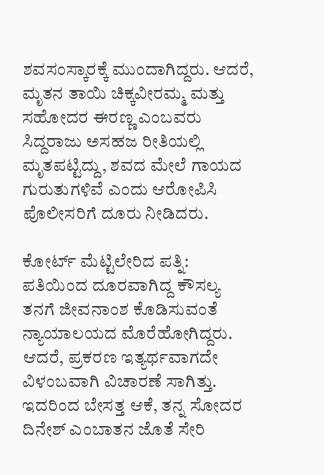ಶವಸಂಸ್ಕಾರಕ್ಕೆ ಮುಂದಾಗಿದ್ದರು. ಆದರೆ, ಮೃತನ ತಾಯಿ ಚಿಕ್ಕವೀರಮ್ಮ ಮತ್ತು ಸಹೋದರ ಈರಣ್ಣ ಎಂಬವರು ಸಿದ್ದರಾಜು ಅಸಹಜ ರೀತಿಯಲ್ಲಿ ಮೃತಪಟ್ಟಿದ್ದು, ಶವದ ಮೇಲೆ ಗಾಯದ ಗುರುತುಗಳಿವೆ ಎಂದು ಆರೋಪಿಸಿ ಪೊಲೀಸರಿಗೆ ದೂರು ನೀಡಿದರು.

ಕೋರ್ಟ್ ಮೆಟ್ಟಿಲೇರಿದ ಪತ್ನಿ:
ಪತಿಯಿಂದ ದೂರವಾಗಿದ್ದ ಕೌಸಲ್ಯ ತನಗೆ ಜೀವನಾಂಶ ಕೊಡಿಸುವಂತೆ ನ್ಯಾಯಾಲಯದ ಮೊರೆಹೋಗಿದ್ದರು. ಆದರೆ, ಪ್ರಕರಣ ಇತ್ಯರ್ಥವಾಗದೇ ವಿಳಂಬವಾಗಿ ವಿಚಾರಣೆ ಸಾಗಿತ್ತು. ಇದರಿಂದ ಬೇಸತ್ತ ಆಕೆ, ತನ್ನ ಸೋದರ ದಿನೇಶ್ ಎಂಬಾತನ ಜೊತೆ ಸೇರಿ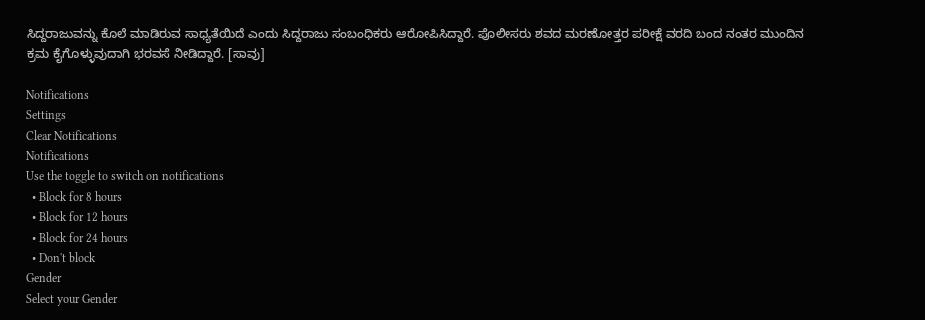ಸಿದ್ದರಾಜುವನ್ನು ಕೊಲೆ ಮಾಡಿರುವ ಸಾಧ್ಯತೆಯಿದೆ ಎಂದು ಸಿದ್ದರಾಜು ಸಂಬಂಧಿಕರು ಆರೋಪಿಸಿದ್ದಾರೆ. ಪೊಲೀಸರು ಶವದ ಮರಣೋತ್ತರ ಪರೀಕ್ಷೆ ವರದಿ ಬಂದ ನಂತರ ಮುಂದಿನ ಕ್ರಮ ಕೈಗೊಳ್ಳುವುದಾಗಿ ಭರವಸೆ ನೀಡಿದ್ದಾರೆ. [ಸಾವು]

Notifications
Settings
Clear Notifications
Notifications
Use the toggle to switch on notifications
  • Block for 8 hours
  • Block for 12 hours
  • Block for 24 hours
  • Don't block
Gender
Select your Gender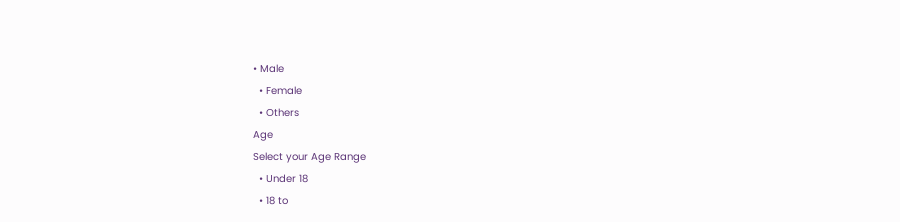• Male
  • Female
  • Others
Age
Select your Age Range
  • Under 18
  • 18 to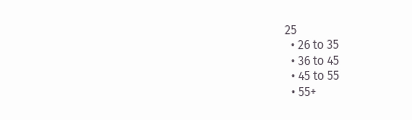25
  • 26 to 35
  • 36 to 45
  • 45 to 55
  • 55+